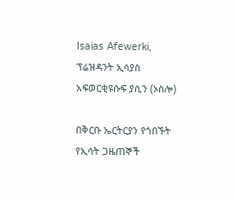Isaias Afewerki, ፕሬዝዳንት ኢሳያስ አፍወርቂዩሱፍ ያሲን (ኦስሎ)

በቅርቡ ኤርትርያን የጎበኙት የኢሳት ጋዜጠኞች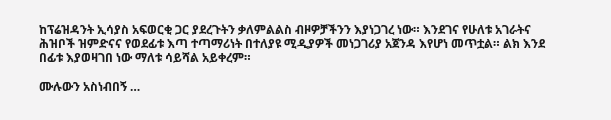ከፕሬዝዳንት ኢሳያስ አፍወርቂ ጋር ያደረጉትን ቃለምልልስ ብዞዎቻችንን እያነጋገረ ነው። እንደገና የሁለቱ አገራትና ሕዝቦች ዝምድናና የወደፊቱ እጣ ተጣማሪነት በተለያዩ ሚዲያዎች መነጋገሪያ አጀንዳ እየሆነ መጥቷል። ልክ እንደ በፊቱ እያወዛገበ ነው ማለቱ ሳይሻል አይቀረም።

ሙሉውን አስነብበኝ …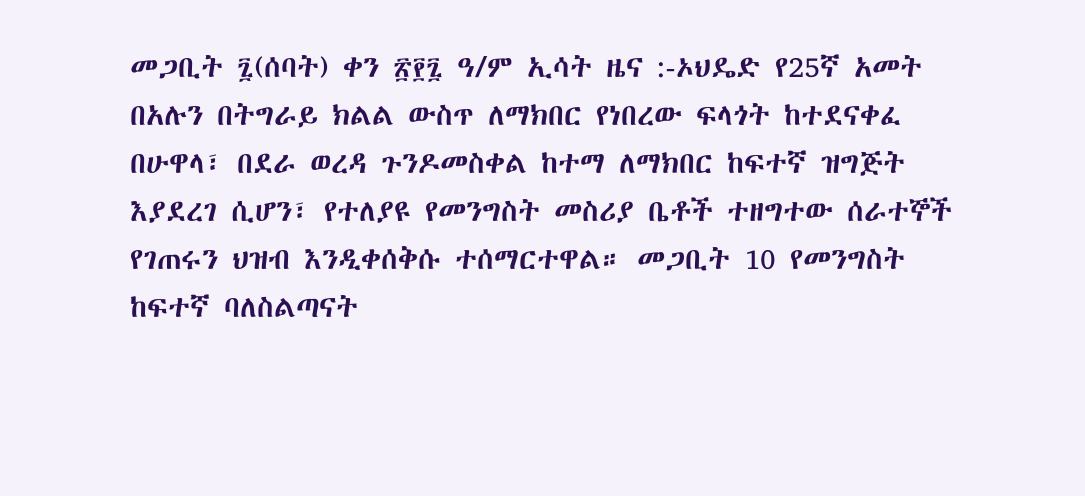መጋቢት ፯(ሰባት) ቀን ፳፻፯ ዓ/ም ኢሳት ዜና :-ኦህዴድ የ25ኛ አመት በአሉን በትግራይ ክልል ውስጥ ለማክበር የነበረው ፍላጎት ከተደናቀፈ በሁዋላ፣ በደራ ወረዳ ጉንዶመስቀል ከተማ ለማክበር ከፍተኛ ዝግጅት እያደረገ ሲሆን፣ የተለያዩ የመንግስት መስሪያ ቤቶች ተዘግተው ሰራተኞች የገጠሩን ህዝብ እንዲቀሰቅሱ ተሰማርተዋል። መጋቢት 10 የመንግስት ከፍተኛ ባለስልጣናት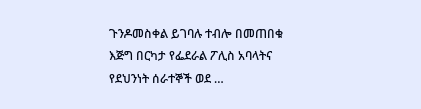ጉንዶመስቀል ይገባሉ ተብሎ በመጠበቁ እጅግ በርካታ የፌደራል ፖሊስ አባላትና የደህንነት ሰራተኞች ወደ …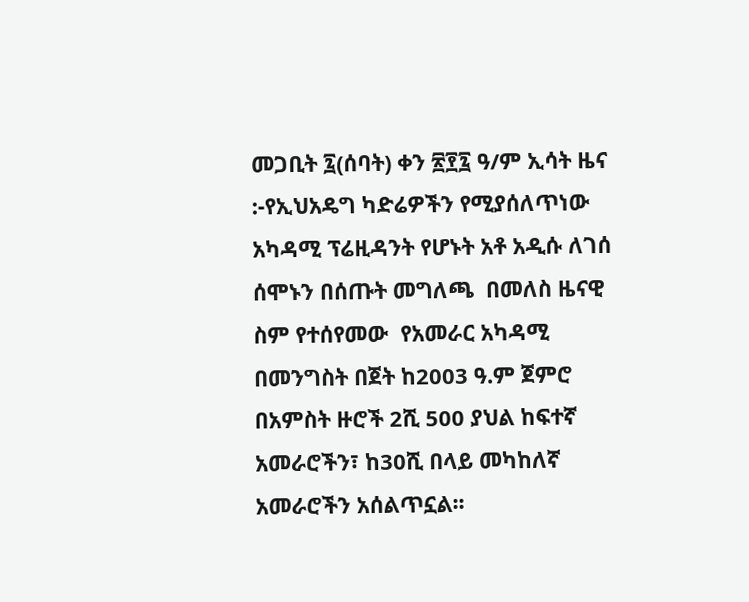መጋቢት ፯(ሰባት) ቀን ፳፻፯ ዓ/ም ኢሳት ዜና :-የኢህአዴግ ካድሬዎችን የሚያሰለጥነው አካዳሚ ፕሬዚዳንት የሆኑት አቶ አዲሱ ለገሰ ሰሞኑን በሰጡት መግለጫ  በመለስ ዜናዊ ስም የተሰየመው  የአመራር አካዳሚ በመንግስት በጀት ከ2003 ዓ.ም ጀምሮ በአምስት ዙሮች 2ሺ 500 ያህል ከፍተኛ አመራሮችን፣ ከ30ሺ በላይ መካከለኛ አመራሮችን አሰልጥኗል፡፡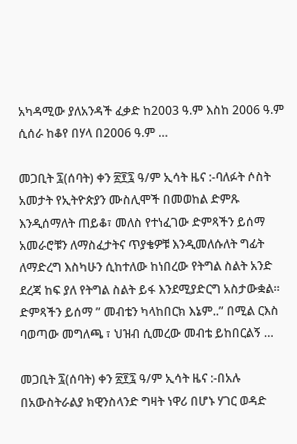አካዳሚው ያለአንዳች ፈቃድ ከ2003 ዓ.ም እስከ 2006 ዓ.ም ሲሰራ ከቆየ በሃላ በ2006 ዓ.ም …

መጋቢት ፯(ሰባት) ቀን ፳፻፯ ዓ/ም ኢሳት ዜና :-ባለፉት ሶስት አመታት የኢትዮጵያን ሙስሊሞች በመወከል ድምጹ እንዲሰማለት ጠይቆ፣ መለስ የተነፈገው ድምጻችን ይሰማ አመራሮቹን ለማስፈታትና ጥያቄዎቹ እንዲመለሱለት ግፊት ለማድረግ እስካሁን ሲከተለው ከነበረው የትግል ስልት አንድ ደረጃ ከፍ ያለ የትግል ስልት ይፋ እንደሚያድርግ አስታውቋል። ድምጻችን ይሰማ ” መብቴን ካላከበርክ እኔም..” በሚል ርእስ ባወጣው መግለጫ ፣ ህዝብ ሲመረው መብቴ ይከበርልኝ …

መጋቢት ፯(ሰባት) ቀን ፳፻፯ ዓ/ም ኢሳት ዜና :-በአሉ በአውስትራልያ ክዊንስላንድ ግዛት ነዋሪ በሆኑ ሃገር ወዳድ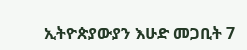ኢትዮጵያውያን እሁድ መጋቢት 7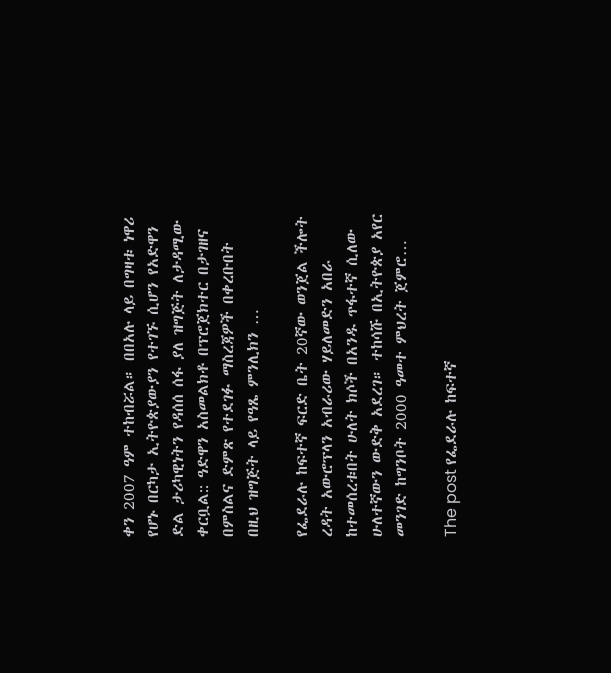ቀን 2007 ዓም ተከብሯል። በበአሉ ላይ በግዛቱ ነዋሪ የሆኑ በርካታ ኢትዮጵያውያን የተገኙ ሲሆን የአድዋን ድል ታሪካዊነትን የዳሰሰ ሰፋ ያለ ዝግጅት ለታዳሚው ቀርቧል:: ዓድዋን አስመልክቶ በፕሮጀክተር በታገዘና በምስልና ድምጽ የተደገፉ ማስረጃዎች በቀረቡበት በዚህ ዝግጅት ላይ የዓጼ ምንሊክን …

የፌደራሉ ከፍተኛ ፍርድ ቤት 20ኛው ወንጀል ችሎት ረዳት አውሮፕላን አብራሪው ሃይለመድን አበራ ከተመሰረቱበት ሁለት ክሶች በአንዱ ጥፋተኛ ሲለው ሁለተኛውን ውድቅ አደረገ። ተከሳሹ በኢትዮጵያ አየር መንገድ ከግንቦት 2000 ዓመተ ምህረት ጀምሮ…

The post የፌደራሉ ከፍተኛ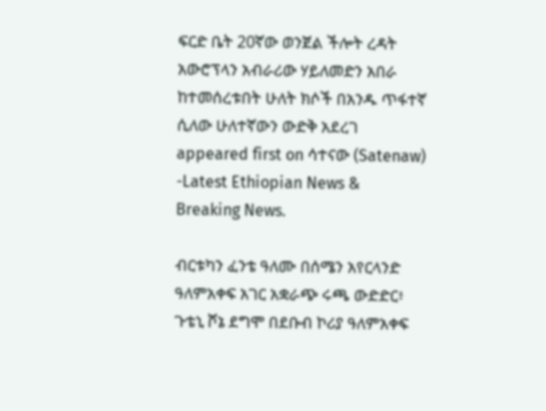ፍርድ ቤት 20ኛው ወንጀል ችሎት ረዳት አውሮፕላን አብራሪው ሃይለመድን አበራ ከተመሰረቱበት ሁለት ክሶች በአንዱ ጥፋተኛ ሲለው ሁለተኛውን ውድቅ አደረገ appeared first on ሳተናው (Satenaw) -Latest Ethiopian News & Breaking News.

ብርቱካን ፈንቴ ዓለሙ በሰሜን አየርላንድ ዓለምአቀፍ አገር አቋራጭ ሩጫ ውድድር፥ ጉቴኒ ሾኔ ደግሞ በደቡብ ኮሪያ ዓለምአቀፍ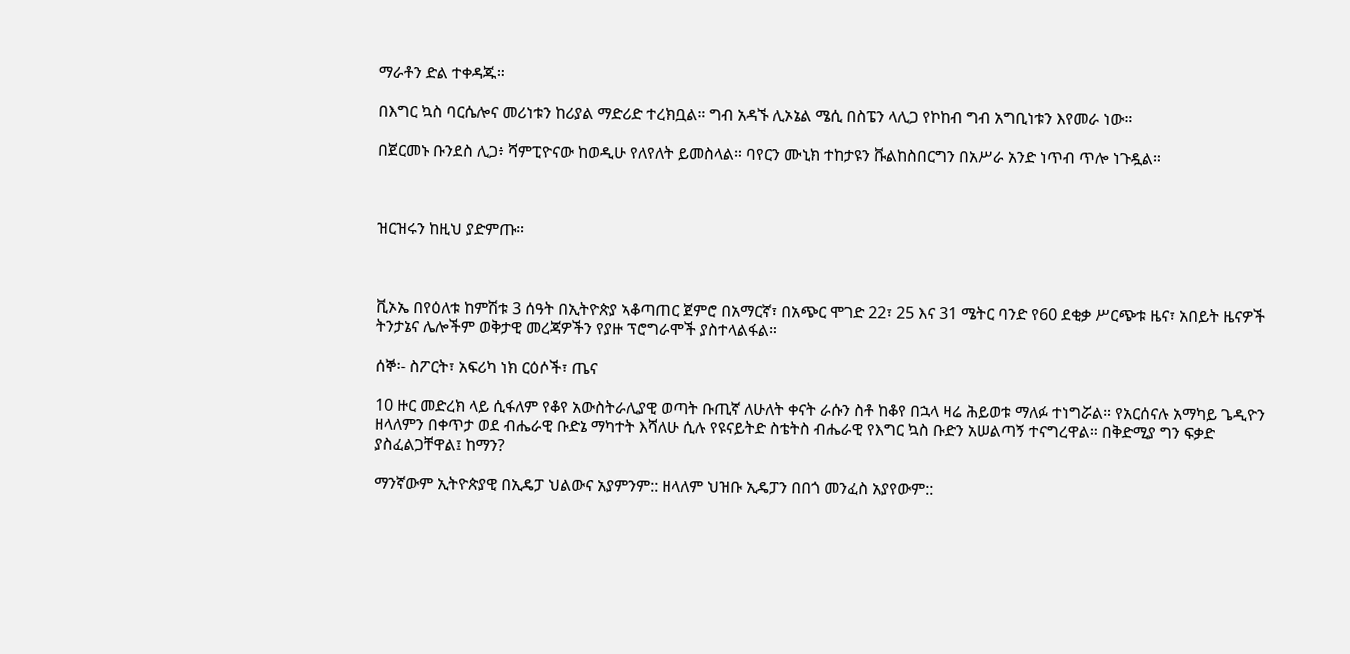ማራቶን ድል ተቀዳጁ።

በእግር ኳስ ባርሴሎና መሪነቱን ከሪያል ማድሪድ ተረክቧል። ግብ አዳኙ ሊኦኔል ሜሲ በስፔን ላሊጋ የኮከብ ግብ አግቢነቱን እየመራ ነው።

በጀርመኑ ቡንደስ ሊጋ፥ ሻምፒዮናው ከወዲሁ የለየለት ይመስላል። ባየርን ሙኒክ ተከታዩን ቩልከስበርግን በአሥራ አንድ ነጥብ ጥሎ ነጉዷል።



ዝርዝሩን ከዚህ ያድምጡ።



ቪኦኤ በየዕለቱ ከምሽቱ 3 ሰዓት በኢትዮጵያ ኣቆጣጠር ጀምሮ በአማርኛ፣ በአጭር ሞገድ 22፣ 25 እና 31 ሜትር ባንድ የ60 ደቂቃ ሥርጭቱ ዜና፣ አበይት ዜናዎች ትንታኔና ሌሎችም ወቅታዊ መረጃዎችን የያዙ ፕሮግራሞች ያስተላልፋል።

ሰኞ፡- ስፖርት፣ አፍሪካ ነክ ርዕሶች፣ ጤና

10 ዙር መድረክ ላይ ሲፋለም የቆየ አውስትራሊያዊ ወጣት ቡጢኛ ለሁለት ቀናት ራሱን ስቶ ከቆየ በኋላ ዛሬ ሕይወቱ ማለፉ ተነግሯል። የአርሰናሉ አማካይ ጌዲዮን ዘላለምን በቀጥታ ወደ ብሔራዊ ቡድኔ ማካተት እሻለሁ ሲሉ የዩናይትድ ስቴትስ ብሔራዊ የእግር ኳስ ቡድን አሠልጣኝ ተናግረዋል። በቅድሚያ ግን ፍቃድ ያስፈልጋቸዋል፤ ከማን?

ማንኛውም ኢትዮጵያዊ በኢዴፓ ህልውና አያምንም:: ዘላለም ህዝቡ ኢዴፓን በበጎ መንፈስ አያየውም::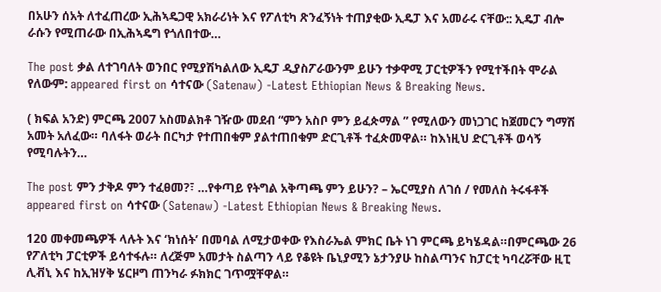በአሁን ሰአት ለተፈጠረው ኢሕኣዴጋዊ አክራሪነት እና የፖለቲካ ጽንፈኝነት ተጠያቂው ኢዴፓ እና አመራሩ ናቸው:: ኢዴፓ ብሎ ራሱን የሚጠራው በኢሕኣዴግ የጎለበተው…

The post ቃል ለተገባለት ወንበር የሚያሽካልለው ኢዴፓ ዲያስፖራውንም ይሁን ተቃዋሚ ፓርቲዎችን የሚተችበት ሞራል የለውም: appeared first on ሳተናው (Satenaw) -Latest Ethiopian News & Breaking News.

( ክፍል አንድ) ምርጫ 2007 አስመልክቶ ገዥው መደብ “ምን አስቦ ምን ይፈጵማል ” የሚለውን መነጋገር ከጀመርን ግማሽ አመት አለፈው። ባለፋት ወራት በርካታ የተጠበቁም ያልተጠበቁም ድርጊቶች ተፈጵመዋል። ከእነዚህ ድርጊቶች ወሳኝ የሚባሉትን…

The post ምን ታቅዶ ምን ተፈፀመ?፣ …የቀጣይ የትግል አቅጣጫ ምን ይሁን? – ኤርሚያስ ለገሰ / የመለስ ትሩፋቶች appeared first on ሳተናው (Satenaw) -Latest Ethiopian News & Breaking News.

120 መቀመጫዎች ላሉት እና ‘ክነሰት’ በመባል ለሚታወቀው የእስራኤል ምክር ቤት ነገ ምርጫ ይካሄዳል።በምርጫው 26 የፖለቲካ ፓርቲዎች ይሳተፋሉ። ለረጅም አመታት ስልጣን ላይ የቆዩት ቤኒያሚን ኔታንያሁ ከስልጣንና ከፓርቲ ካባረሯቸው ዚፒ ሊቭኒ እና ከኢዝሃቅ ሄርዞግ ጠንካራ ፉክክር ገጥሟቸዋል።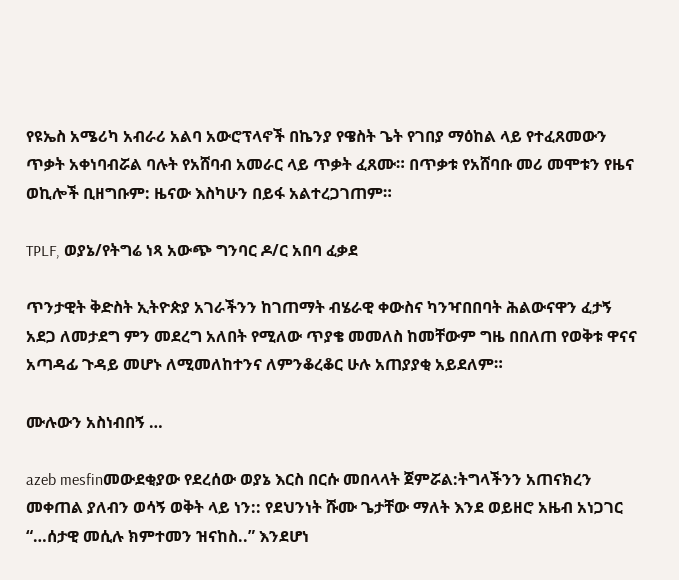የዩኤስ አሜሪካ አብራሪ አልባ አውሮፕላኖች በኬንያ የዌስት ጌት የገበያ ማዕከል ላይ የተፈጸመውን ጥቃት አቀነባብሯል ባሉት የአሸባብ አመራር ላይ ጥቃት ፈጸሙ። በጥቃቱ የአሸባቡ መሪ መሞቱን የዜና ወኪሎች ቢዘግቡም: ዜናው እስካሁን በይፋ አልተረጋገጠም።

TPLF, ወያኔ/የትግሬ ነጻ አውጭ ግንባር ዶ/ር አበባ ፈቃደ

ጥንታዊት ቅድስት ኢትዮጵያ አገራችንን ከገጠማት ብሄራዊ ቀውስና ካንዣበበባት ሕልውናዋን ፈታኝ አደጋ ለመታደግ ምን መደረግ አለበት የሚለው ጥያቄ መመለስ ከመቸውም ግዜ በበለጠ የወቅቱ ዋናና አጣዳፊ ጉዳይ መሆኑ ለሚመለከተንና ለምንቆረቆር ሁሉ አጠያያቂ አይደለም።

ሙሉውን አስነብበኝ …

azeb mesfinመውደቂያው የደረሰው ወያኔ እርስ በርሱ መበላላት ጀምሯል:ትግላችንን አጠናክረን መቀጠል ያለብን ወሳኝ ወቅት ላይ ነን:: የደህንነት ሹሙ ጌታቸው ማለት እንደ ወይዘሮ አዜብ አነጋገር “…ሰታዊ መሲሉ ክምተመን ዝናከስ..” እንደሆነ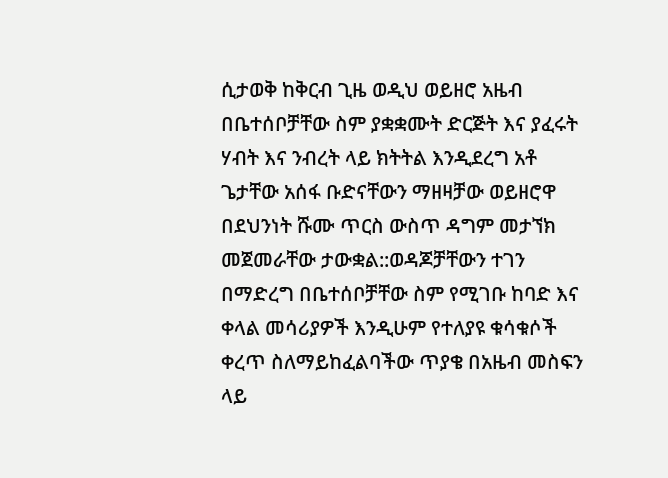ሲታወቅ ከቅርብ ጊዜ ወዲህ ወይዘሮ አዜብ በቤተሰቦቻቸው ስም ያቋቋሙት ድርጅት እና ያፈሩት ሃብት እና ንብረት ላይ ክትትል እንዲደረግ አቶ ጌታቸው አሰፋ ቡድናቸውን ማዘዛቻው ወይዘሮዋ በደህንነት ሹሙ ጥርስ ውስጥ ዳግም መታኘክ መጀመራቸው ታውቋል::ወዳጆቻቸውን ተገን በማድረግ በቤተሰቦቻቸው ስም የሚገቡ ከባድ እና ቀላል መሳሪያዎች እንዲሁም የተለያዩ ቁሳቁሶች ቀረጥ ስለማይከፈልባችው ጥያቄ በአዜብ መስፍን ላይ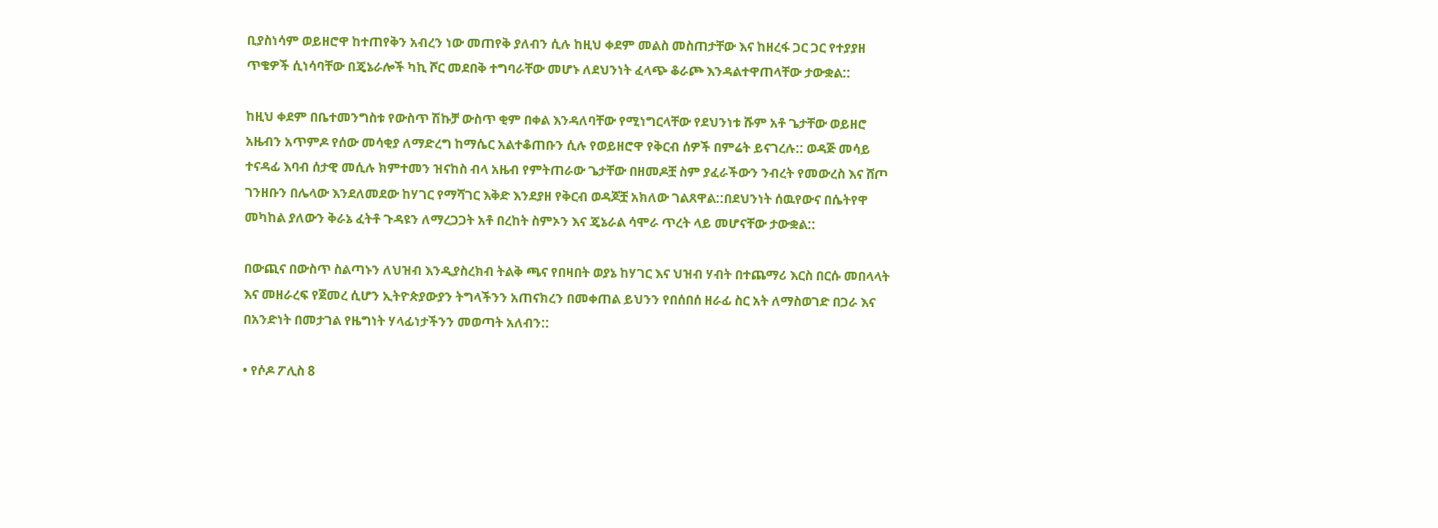ቢያስነሳም ወይዘሮዋ ከተጠየቅን አብረን ነው መጠየቅ ያለብን ሲሉ ከዚህ ቀደም መልስ መስጠታቸው እና ከዘረፋ ጋር ጋር የተያያዘ ጥቄዎች ሲነሳባቸው በጄኔራሎች ካኪ ሾር መደበቅ ተግባራቸው መሆኑ ለደህንነት ፈላጭ ቆራጮ እንዳልተዋጠላቸው ታውቋል::

ከዚህ ቀደም በቤተመንግስቱ የውስጥ ሽኩቻ ውስጥ ቂም በቀል እንዳለባቸው የሚነግርላቸው የደህንነቱ ሹም አቶ ጌታቸው ወይዘሮ አዜብን አጥምዶ የሰው መሳቂያ ለማድረግ ከማሴር አልተቆጠቡን ሲሉ የወይዘሮዋ የቅርብ ሰዎች በምሬት ይናገረሉ:: ወዳጅ መሳይ ተናዳፊ እባብ ሰታዊ መሲሉ ክምተመን ዝናከስ ብላ አዜብ የምትጠራው ጌታቸው በዘመዶቿ ስም ያፈራችውን ንብረት የመውረስ እና ሸጦ ገንዘቡን በሌላው እንደለመደው ከሃገር የማሻገር እቅድ እንደያዘ የቅርብ ወዳጆቿ አክለው ገልጸዋል::በደህንነት ሰዉየውና በሴትየዋ መካከል ያለውን ቅራኔ ፈትቶ ጉዳዩን ለማረጋጋት አቶ በረከት ስምኦን እና ጄኔራል ሳሞራ ጥረት ላይ መሆናቸው ታውቋል::

በውጪና በውስጥ ስልጣኑን ለህዝብ እንዲያስረክብ ትልቅ ጫና የበዛበት ወያኔ ከሃገር እና ህዝብ ሃብት በተጨማሪ እርስ በርሱ መበላላት እና መዘራረፍ የጀመረ ሲሆን ኢትዮጵያውያን ትግላችንን አጠናክረን በመቀጠል ይህንን የበሰበሰ ዘራፊ ስር አት ለማስወገድ በጋራ እና በአንድነት በመታገል የዜግነት ሃላፊነታችንን መወጣት አለብን::

• የሶዶ ፖሊስ 8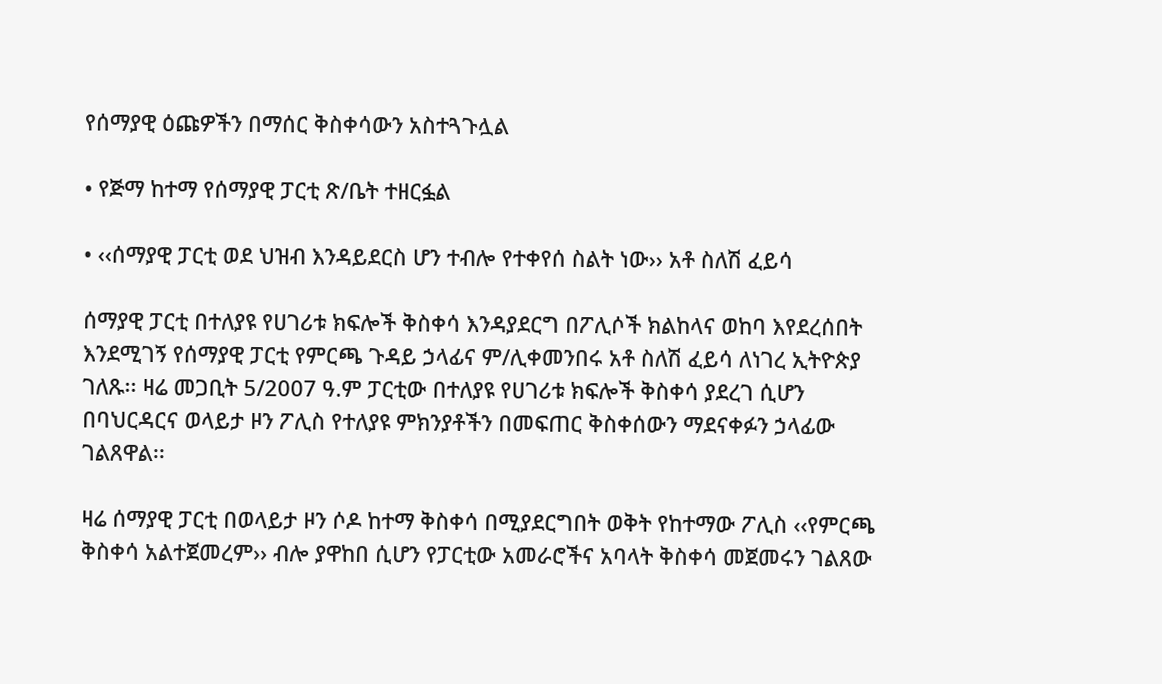የሰማያዊ ዕጩዎችን በማሰር ቅስቀሳውን አስተጓጉሏል

• የጅማ ከተማ የሰማያዊ ፓርቲ ጽ/ቤት ተዘርፏል

• ‹‹ሰማያዊ ፓርቲ ወደ ህዝብ እንዳይደርስ ሆን ተብሎ የተቀየሰ ስልት ነው›› አቶ ስለሽ ፈይሳ

ሰማያዊ ፓርቲ በተለያዩ የሀገሪቱ ክፍሎች ቅስቀሳ እንዳያደርግ በፖሊሶች ክልከላና ወከባ እየደረሰበት እንደሚገኝ የሰማያዊ ፓርቲ የምርጫ ጉዳይ ኃላፊና ም/ሊቀመንበሩ አቶ ስለሽ ፈይሳ ለነገረ ኢትዮጵያ ገለጹ፡፡ ዛሬ መጋቢት 5/2007 ዓ.ም ፓርቲው በተለያዩ የሀገሪቱ ክፍሎች ቅስቀሳ ያደረገ ሲሆን በባህርዳርና ወላይታ ዞን ፖሊስ የተለያዩ ምክንያቶችን በመፍጠር ቅስቀሰውን ማደናቀፉን ኃላፊው ገልጸዋል፡፡

ዛሬ ሰማያዊ ፓርቲ በወላይታ ዞን ሶዶ ከተማ ቅስቀሳ በሚያደርግበት ወቅት የከተማው ፖሊስ ‹‹የምርጫ ቅስቀሳ አልተጀመረም›› ብሎ ያዋከበ ሲሆን የፓርቲው አመራሮችና አባላት ቅስቀሳ መጀመሩን ገልጸው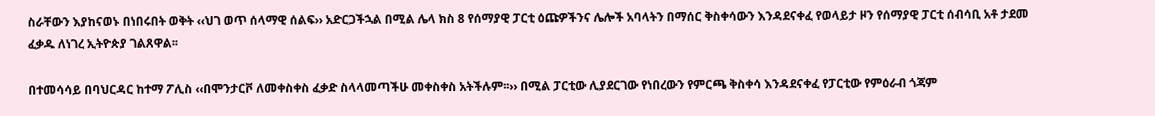ስራቸውን እያከናወኑ በነበሩበት ወቅት ‹‹ህገ ወጥ ሰላማዊ ሰልፍ›› አድርጋችኋል በሚል ሌላ ክስ 8 የሰማያዊ ፓርቲ ዕጩዎችንና ሌሎች አባላትን በማሰር ቅስቀሳውን እንዳደናቀፈ የወላይታ ዞን የሰማያዊ ፓርቲ ሰብሳቢ አቶ ታደመ ፈቃዱ ለነገረ ኢትዮጵያ ገልጸዋል፡፡

በተመሳሳይ በባህርዳር ከተማ ፖሊስ ‹‹በሞንታርቮ ለመቀስቀስ ፈቃድ ስላላመጣችሁ መቀስቀስ አትችሉም፡፡›› በሚል ፓርቲው ሊያደርገው የነበረውን የምርጫ ቅስቀሳ እንዳደናቀፈ የፓርቲው የምዕራብ ጎጃም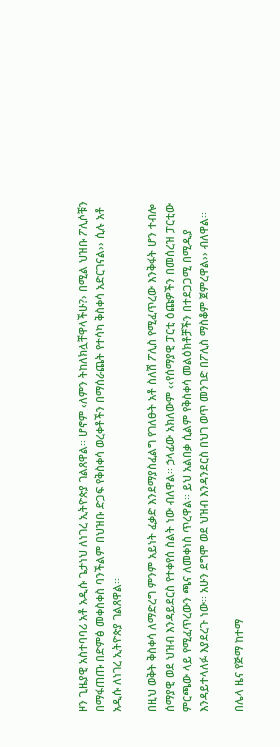ዞን ጊዜያዊ አስተባባሪ አቶ አዲሱ ጌታነህ ለነገረ ኢትዮጵያ ገልጸዋል፡፡ ሆኖም ‹ለምን ትከለክሏቸዋላችሁ?› በሚል ህዝቡ ፖሊሶቹን በማፋጠጡ በድምፅ መቀስቀስ ባንችልም በህዝቡ ድጋፍ የቅስቀሳ ወረቀቶችን በማሰራጨት የተሳካ ቅስቀሳ አድርገናል›› ሲሉ አቶ አዲሱ ለነገረ ኢትዮጵያ ገልጸዋል፡፡

በዚህ ወቅት ቅስቀሳ ለማድረግ ምንም አይነት ፈቃድ እንደማያስፈልግ የገለፁት አቶ ስለሽ ፖሊስ የሚፈጥረው እንቅፋት ሆን ተብሎ ሰማያዊ ወደ ህዝብ እንዳይደርስ የተቀየሰ ስልት ነው ብለዋል፡፡ ኃላፊው አክለውም ‹‹የሰማያዊ ፓርቲ ዕጩዎችን በመሰረዝ ፓርቲው ምርጫው ላይ የሚፈጥረውን ጫና ለመቀነስ ጥረዋል፡፡ ይህ አልበቃ ሲልም የቅስቀሳ መልዕክቶቻችን በተደጋጋሚ በሚዲያ እንዳይተላለፉ እያደረጉ ነው፡፡ አሁን ደግሞ ወደ ህዝብ እንዳንደርስ በህገ ወጥ መንገድ በፖሊስ ማስቆም ጀምረዋል›› ብለዋል፡፡

በሌላ ዜና የጅማ ከተማ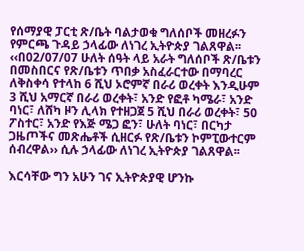የሰማያዊ ፓርቲ ጽ/ቤት ባልታወቁ ግለሰቦች መዘረፉን የምርጫ ጉዳይ ኃላፊው ለነገረ ኢትዮጵያ ገልጸዋል፡፡ ‹‹በ02/07/07 ሁለት ሰዓት ላይ አራት ግለሰቦች ጽ/ቤቱን በመስበርና የጽ/ቤቱን ጥበቃ አስፈራርተው በማባረር ለቅስቀሳ የተላከ 6 ሺህ ኦሮምኛ በራሪ ወረቀት እንዲሁም 3 ሺህ አማርኛ በራሪ ወረቀት፣ አንድ የፎቶ ካሜራ፣ አንድ ባነር፣ ለሸካ ዞን ሊላክ የተዘጋጀ 5 ሺህ በራሪ ወረቀት፣ 50 ፖስተር፣ አንድ የእጅ ሜጋ ፎን፣ ሁለት ባነር፣ በርካታ ጋዜጦችና መጽሔቶች ሲዘርፉ የጽ/ቤቱን ኮምፒውተርም ሰብረዋል›› ሲሉ ኃላፊው ለነገረ ኢትዮጵያ ገልጸዋል፡፡

እርሳቸው ግን አሁን ገና ኢትዮጵያዊ ሆንኩ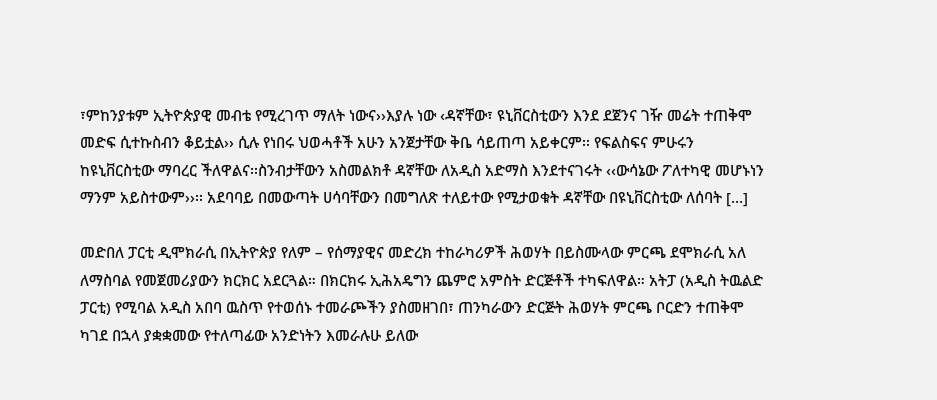፣ምከንያቱም ኢትዮጵያዊ መብቴ የሚረገጥ ማለት ነውና››እያሉ ነው ‹ዳኛቸው፣ ዩኒቨርስቲውን እንደ ደጀንና ገዥ መሬት ተጠቅሞ መድፍ ሲተኩስብን ቆይቷል›› ሲሉ የነበሩ ህወሓቶች አሁን አንጀታቸው ቅቤ ሳይጠጣ አይቀርም፡፡ የፍልስፍና ምሁሩን ከዩኒቨርስቲው ማባረር ችለዋልና፡፡ስንብታቸውን አስመልክቶ ዳኛቸው ለአዲስ አድማስ እንደተናገሩት ‹‹ውሳኔው ፖለተካዊ መሆኑነን ማንም አይስተውም››፡፡ አደባባይ በመውጣት ሀሳባቸውን በመግለጽ ተለይተው የሚታወቁት ዳኛቸው በዩኒቨርስቲው ለሰባት […]

መድበለ ፓርቲ ዲሞክራሲ በኢትዮጵያ የለም – የሰማያዊና መድረክ ተከራካሪዎች ሕወሃት በይስሙላው ምርጫ ደሞክራሲ አለ ለማስባል የመጀመሪያውን ክርክር አደርጓል። በክርክሩ ኢሕአዴግን ጨምሮ አምስት ድርጅቶች ተካፍለዋል። አትፓ (አዲስ ትዉልድ ፓርቲ) የሚባል አዲስ አበባ ዉስጥ የተወሰኑ ተመራጮችን ያስመዘገበ፣ ጠንካራውን ድርጅት ሕወሃት ምርጫ ቦርድን ተጠቅሞ ካገደ በኋላ ያቋቋመው የተለጣፊው አንድነትን እመራሉሁ ይለው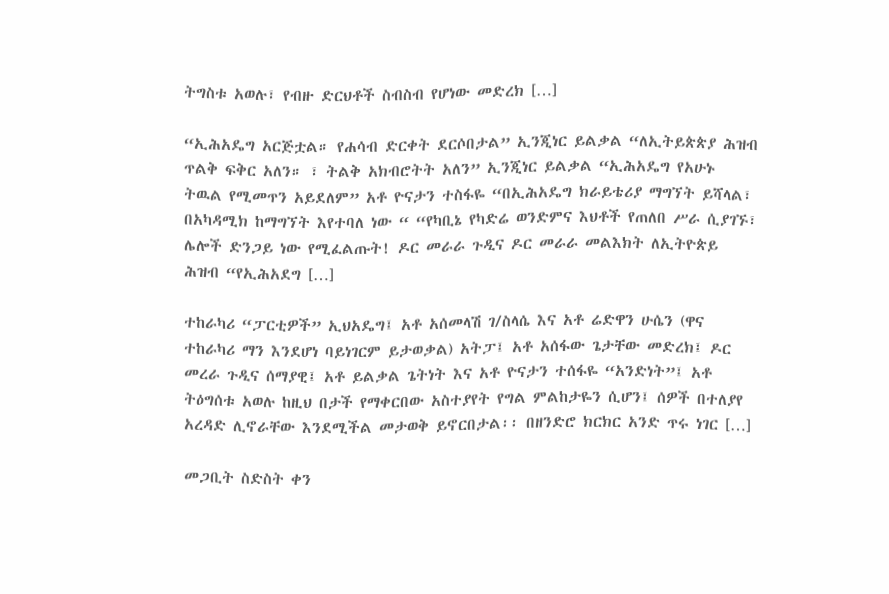ትግስቱ አወሉ፣ የብዙ ድርህቶች ስብስብ የሆነው መድረክ […]

“ኢሕአዴግ አርጅቷል። የሐሳብ ድርቀት ደርሶበታል” ኢንጂነር ይልቃል “ለኢትይጵጵያ ሕዝብ ጥልቅ ፍቅር አለን። ፣ ትልቅ አክብሮትት አለን” ኢንጂነር ይልቃል “ኢሕአዴግ የአሁኑ ትዉል የሚመጥን አይደለም” አቶ ዮናታን ተስፋዬ “በኢሕአዴግ ክራይቴሪያ ማግኘት ይሻላል፣ በአካዳሚክ ከማግኘት እየተባለ ነው “ “የካቢኔ የካድሬ ወንድምና እህቶች የጠለበ ሥራ ሲያገኙ፣ ሌሎች ድንጋይ ነው የሚፈልጡት! ዶር መራራ ጉዲና ዶር መራራ መልእክት ለኢትዮጵይ ሕዝብ “የኢሕአደግ […]

ተከራካሪ “ፓርቲዎች” ኢህአዴግ፤ አቶ አሰመላሽ ገ/ስላሴ እና አቶ ሬድዋን ሁሴን (ዋና ተከራካሪ ማን እንደሆነ ባይነገርም ይታወቃል) አትፓ፤ አቶ አሰፋው ጌታቸው መድረክ፤ ዶር መረራ ጉዲና ሰማያዊ፤ አቶ ይልቃል ጌትነት እና አቶ ዮናታን ተሰፋዬ “አንድነት”፤ አቶ ትዕግሰቱ አወሉ ከዚህ በታች የማቀርበው አስተያየት የግል ምልከታዬን ሲሆን፤ ሰዎች በተለያየ አረዳድ ሊኖራቸው እንደሚችል መታወቅ ይኖርበታል፡፡ በዘንድሮ ክርክር አንድ ጥሩ ነገር […]

መጋቢት ስድስት ቀን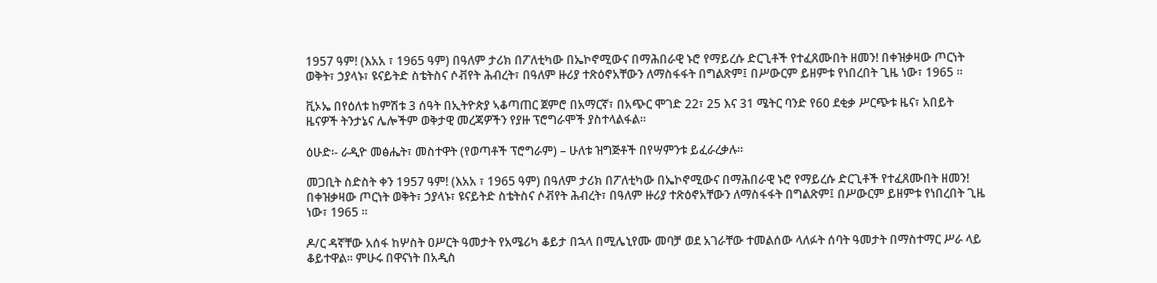1957 ዓም! (እአአ ፣ 1965 ዓም) በዓለም ታሪክ በፖለቲካው በኤኮኖሚውና በማሕበራዊ ኑሮ የማይረሱ ድርጊቶች የተፈጸሙበት ዘመን! በቀዝቃዛው ጦርነት ወቅት፣ ኃያላኑ፣ ዩናይትድ ስቴትስና ሶቭየት ሕብረት፣ በዓለም ዙሪያ ተጽዕኖአቸውን ለማስፋፋት በግልጽም፤ በሥውርም ይዘምቱ የነበረበት ጊዜ ነው፣ 1965 ።

ቪኦኤ በየዕለቱ ከምሽቱ 3 ሰዓት በኢትዮጵያ ኣቆጣጠር ጀምሮ በአማርኛ፣ በአጭር ሞገድ 22፣ 25 እና 31 ሜትር ባንድ የ60 ደቂቃ ሥርጭቱ ዜና፣ አበይት ዜናዎች ትንታኔና ሌሎችም ወቅታዊ መረጃዎችን የያዙ ፕሮግራሞች ያስተላልፋል።

ዕሁድ፡- ራዲዮ መፅሔት፣ መስተዋት (የወጣቶች ፕሮግራም) – ሁለቱ ዝግጅቶች በየሣምንቱ ይፈራረቃሉ፡፡

መጋቢት ስድስት ቀን 1957 ዓም! (እአአ ፣ 1965 ዓም) በዓለም ታሪክ በፖለቲካው በኤኮኖሚውና በማሕበራዊ ኑሮ የማይረሱ ድርጊቶች የተፈጸሙበት ዘመን! በቀዝቃዛው ጦርነት ወቅት፣ ኃያላኑ፣ ዩናይትድ ስቴትስና ሶቭየት ሕብረት፣ በዓለም ዙሪያ ተጽዕኖአቸውን ለማስፋፋት በግልጽም፤ በሥውርም ይዘምቱ የነበረበት ጊዜ ነው፣ 1965 ።

ዶ/ር ዳኛቸው አሰፋ ከሦስት ዐሥርት ዓመታት የአሜሪካ ቆይታ በኋላ በሚሌኒየሙ መባቻ ወደ አገራቸው ተመልሰው ላለፉት ሰባት ዓመታት በማስተማር ሥራ ላይ ቆይተዋል፡፡ ምሁሩ በዋናነት በአዲስ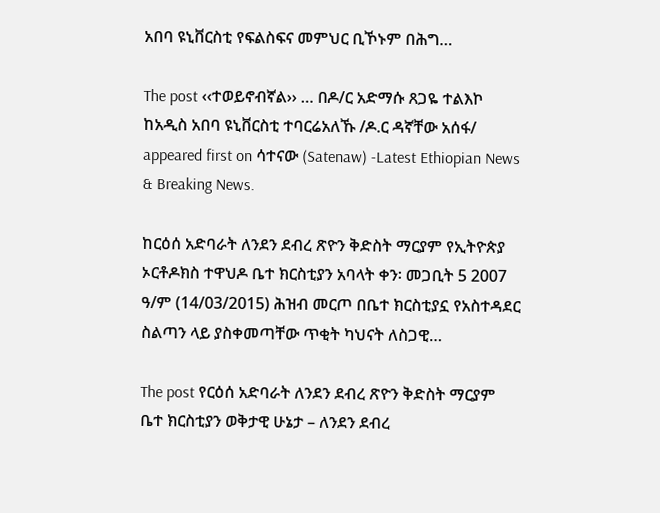አበባ ዩኒቨርስቲ የፍልስፍና መምህር ቢኾኑም በሕግ…

The post ‹‹ተወይኖብኛል›› … በዶ/ር አድማሱ ጸጋዬ ተልእኮ ከአዲስ አበባ ዩኒቨርስቲ ተባርሬአለኹ /ዶ.ር ዳኛቸው አሰፋ/ appeared first on ሳተናው (Satenaw) -Latest Ethiopian News & Breaking News.

ከርዕሰ አድባራት ለንደን ደብረ ጽዮን ቅድስት ማርያም የኢትዮጵያ ኦርቶዶክስ ተዋህዶ ቤተ ክርስቲያን አባላት ቀን፡ መጋቢት 5 2007 ዓ/ም (14/03/2015) ሕዝብ መርጦ በቤተ ክርስቲያኗ የአስተዳደር ስልጣን ላይ ያስቀመጣቸው ጥቂት ካህናት ለስጋዊ…

The post የርዕሰ አድባራት ለንደን ደብረ ጽዮን ቅድስት ማርያም ቤተ ክርስቲያን ወቅታዊ ሁኔታ – ለንደን ደብረ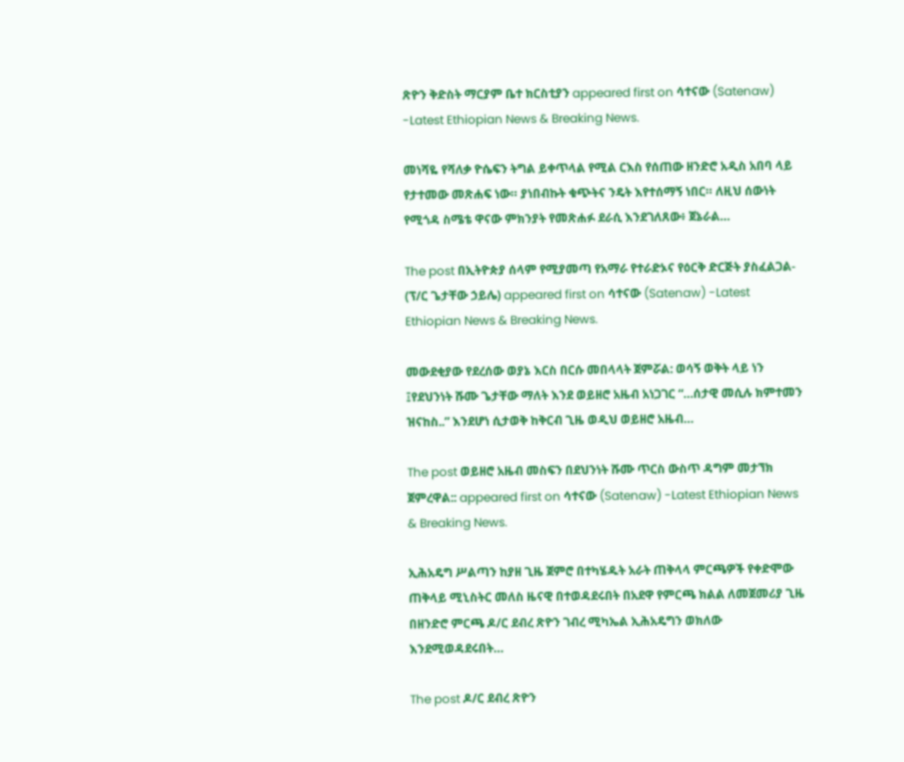ጽዮን ቅድስት ማርያም ቤተ ክርስቲያን appeared first on ሳተናው (Satenaw) -Latest Ethiopian News & Breaking News.

መነሻዬ የሻለቃ ዮሴፍን ትግል ይቀጥላል የሚል ርእስ የሰጠው ዘንድሮ አዲስ አበባ ላይ የታተመው መጽሐፍ ነው። ያነበብኩት ቁጭትና ንዴት እየተሰማኝ ነበር። ለዚህ ሰውነት የሚጎዳ ስሜቴ ዋናው ምክንያት የመጽሐፉ ደራሲ እንደገለጸው፥ ጀኔራል…

The post በኢትዮጵያ ሰላም የሚያመጣ የአማራ የተራድኦና የዕርቅ ድርጅት ያስፈልጋል- (ፕ/ር ጌታቸው ኃይሌ) appeared first on ሳተናው (Satenaw) -Latest Ethiopian News & Breaking News.

መውደቂያው የደረሰው ወያኔ እርስ በርሱ መበላላት ጀምሯል: ወሳኝ ወቅት ላይ ነን ፤የደህንነት ሹሙ ጌታቸው ማለት እንደ ወይዘሮ አዜብ አነጋገር “…ሰታዊ መሲሉ ክምተመን ዝናከስ..” እንደሆነ ሲታወቅ ከቅርብ ጊዜ ወዲህ ወይዘሮ አዜብ…

The post ወይዘሮ አዜብ መስፍን በደህንነት ሹሙ ጥርስ ውስጥ ዳግም መታኘክ ጀምረዋል:: appeared first on ሳተናው (Satenaw) -Latest Ethiopian News & Breaking News.

ኢሕአዴግ ሥልጣን ከያዘ ጊዜ ጀምሮ በተካሄዱት አራት ጠቅላላ ምርጫዎች የቀድሞው ጠቅላይ ሚኒስትር መለስ ዜናዊ በተወዳደሩበት በአደዋ የምርጫ ክልል ለመጀመሪያ ጊዜ በዘንድሮ ምርጫ ዶ/ር ደብረ ጽዮን ገብረ ሚካኤል ኢሕአዴግን ወክለው እንደሚወዳደሩበት…

The post ዶ/ር ደብረ ጽዮን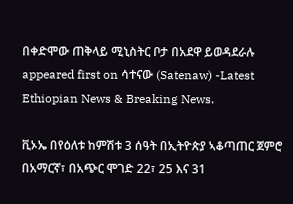በቀድሞው ጠቅላይ ሚኒስትር ቦታ በአደዋ ይወዳደራሉ appeared first on ሳተናው (Satenaw) -Latest Ethiopian News & Breaking News.

ቪኦኤ በየዕለቱ ከምሽቱ 3 ሰዓት በኢትዮጵያ ኣቆጣጠር ጀምሮ በአማርኛ፣ በአጭር ሞገድ 22፣ 25 እና 31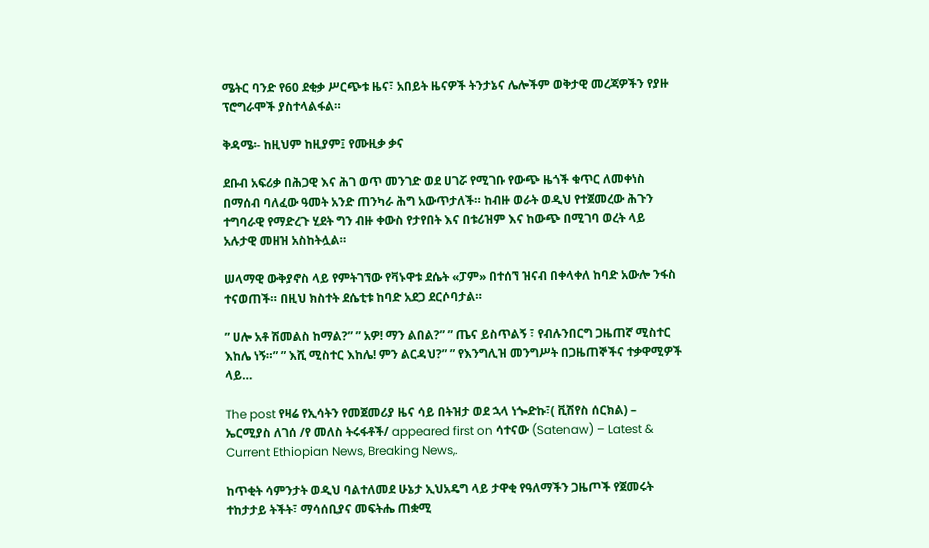ሜትር ባንድ የ60 ደቂቃ ሥርጭቱ ዜና፣ አበይት ዜናዎች ትንታኔና ሌሎችም ወቅታዊ መረጃዎችን የያዙ ፕሮግራሞች ያስተላልፋል።

ቅዳሜ፡- ከዚህም ከዚያም፤ የሙዚቃ ቃና

ደቡብ አፍሪቃ በሕጋዊ እና ሕገ ወጥ መንገድ ወደ ሀገሯ የሚገቡ የውጭ ዜጎች ቁጥር ለመቀነስ በማሰብ ባለፈው ዓመት አንድ ጠንካራ ሕግ አውጥታለች። ከብዙ ወራት ወዲህ የተጀመረው ሕጉን ተግባራዊ የማድረጉ ሂደት ግን ብዙ ቀውስ የታየበት እና በቱሪዝም እና ከውጭ በሚገባ ወረት ላይ አሉታዊ መዘዝ አስከትሏል።

ሠላማዊ ውቅያኖስ ላይ የምትገኘው የቫኑዋቱ ደሴት «ፓም» በተሰኘ ዝናብ በቀላቀለ ከባድ አውሎ ንፋስ ተናወጠች። በዚህ ክስተት ደሴቲቱ ከባድ አደጋ ደርሶባታል።

” ሀሎ አቶ ሽመልስ ከማል?” ” አዎ! ማን ልበል?” ” ጤና ይስጥልኝ ፣ የብሉንበርግ ጋዜጠኛ ሚስተር እከሌ ነኝ።” ” እሺ ሚስተር እከሌ! ምን ልርዳህ?” ” የእንግሊዝ መንግሥት በጋዜጠኞችና ተቃዋሚዎች ላይ…

The post የዛሬ የኢሳትን የመጀመሪያ ዜና ሳይ በትዝታ ወደ ኋላ ነጐድኩ፣( ቪሽየስ ሰርክል) – ኤርሚያስ ለገሰ /የ መለስ ትሩፋቶች/ appeared first on ሳተናው (Satenaw) – Latest & Current Ethiopian News, Breaking News,.

ከጥቂት ሳምንታት ወዲህ ባልተለመደ ሁኔታ ኢህአዴግ ላይ ታዋቂ የዓለማችን ጋዜጦች የጀመሩት ተከታታይ ትችት፣ ማሳሰቢያና መፍትሔ ጠቋሚ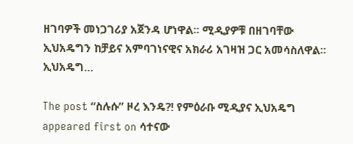ዘገባዎች መነጋገሪያ አጀንዳ ሆነዋል፡፡ ሚዲያዎቹ በዘገባቸው ኢህአዴግን ከቻይና አምባገነናዊና አክራሪ አገዛዝ ጋር አመሳስለዋል፡፡ ኢህአዴግ…

The post “ስሉሱ” ዞረ እንዴ?! የምዕራቡ ሚዲያና ኢህአዴግ appeared first on ሳተናው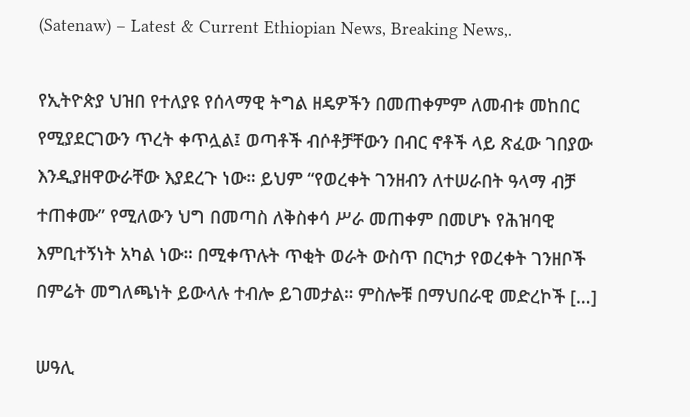(Satenaw) – Latest & Current Ethiopian News, Breaking News,.

የኢትዮጵያ ህዝበ የተለያዩ የሰላማዊ ትግል ዘዴዎችን በመጠቀምም ለመብቱ መከበር የሚያደርገውን ጥረት ቀጥሏል፤ ወጣቶች ብሶቶቻቸውን በብር ኖቶች ላይ ጽፈው ገበያው እንዲያዘዋውራቸው እያደረጉ ነው። ይህም “የወረቀት ገንዘብን ለተሠራበት ዓላማ ብቻ ተጠቀሙ” የሚለውን ህግ በመጣስ ለቅስቀሳ ሥራ መጠቀም በመሆኑ የሕዝባዊ እምቢተኝነት አካል ነው። በሚቀጥሉት ጥቂት ወራት ውስጥ በርካታ የወረቀት ገንዘቦች በምሬት መግለጫነት ይውላሉ ተብሎ ይገመታል። ምስሎቹ በማህበራዊ መድረኮች […]

ሠዓሊ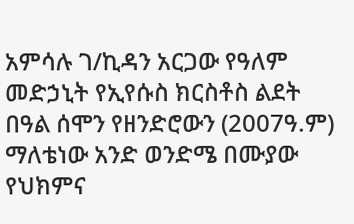አምሳሉ ገ/ኪዳን አርጋው የዓለም መድኃኒት የኢየሱስ ክርስቶስ ልደት በዓል ሰሞን የዘንድሮውን (2007ዓ.ም) ማለቴነው አንድ ወንድሜ በሙያው የህክምና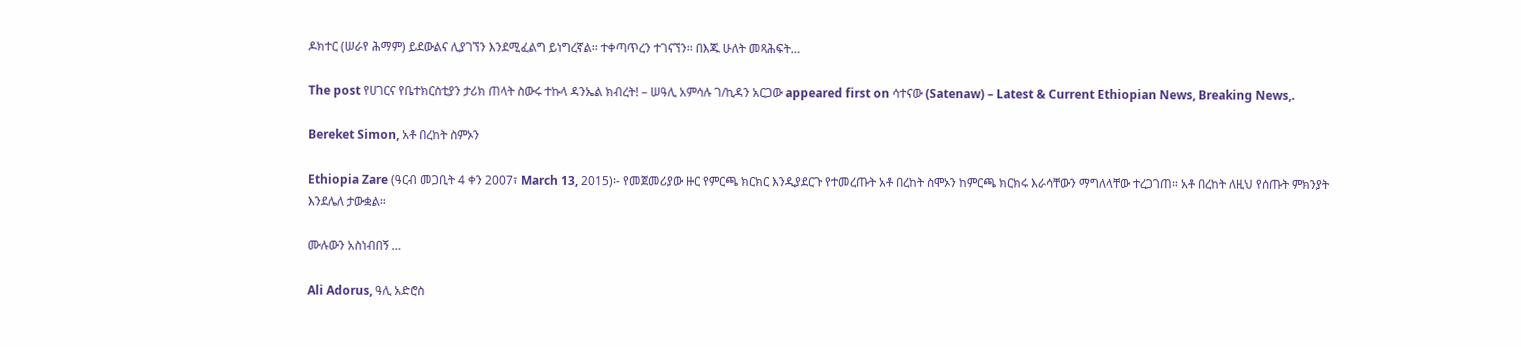ዶክተር (ሠራየ ሕማም) ይደውልና ሊያገኘን እንደሚፈልግ ይነግረኛል፡፡ ተቀጣጥረን ተገናኘን፡፡ በእጁ ሁለት መጻሕፍት…

The post የሀገርና የቤተክርስቲያን ታሪክ ጠላት ስውሩ ተኩላ ዳንኤል ክብረት! – ሠዓሊ አምሳሉ ገ/ኪዳን አርጋው appeared first on ሳተናው (Satenaw) – Latest & Current Ethiopian News, Breaking News,.

Bereket Simon, አቶ በረከት ስምኦን

Ethiopia Zare (ዓርብ መጋቢት 4 ቀን 2007፣ March 13, 2015)፡- የመጀመሪያው ዙር የምርጫ ክርክር እንዲያደርጉ የተመረጡት አቶ በረከት ስሞኦን ከምርጫ ክርክሩ እራሳቸውን ማግለላቸው ተረጋገጠ። አቶ በረከት ለዚህ የሰጡት ምክንያት እንደሌለ ታውቋል።

ሙሉውን አስነብበኝ …

Ali Adorus, ዓሊ አድሮስ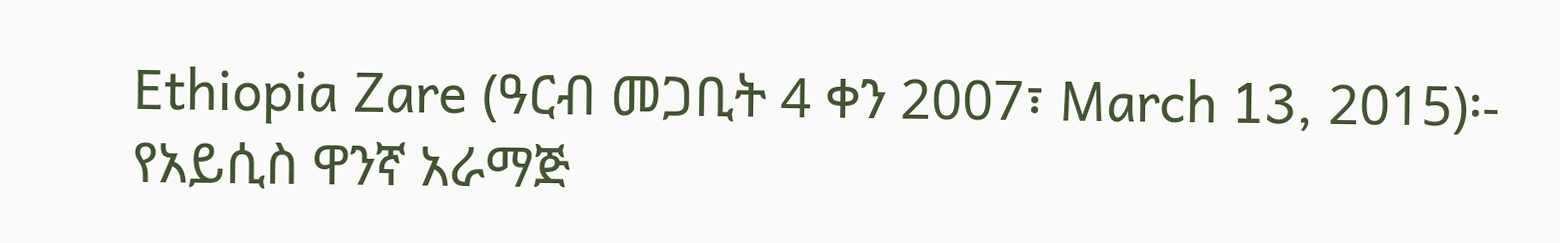Ethiopia Zare (ዓርብ መጋቢት 4 ቀን 2007፣ March 13, 2015)፡- የአይሲስ ዋንኛ አራማጅ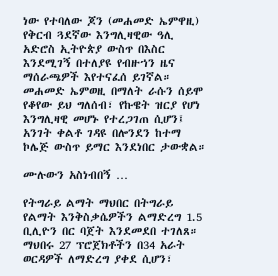ነው የተባለው ጆን (መሐመድ ኤምዋዚ) የቅርብ ጓደኛው እንግሊዛዊው ዓሊ አድሮስ ኢትዮጵያ ውስጥ በእስር እንደሚገኝ በተለያዩ የብዙኀን ዜና ማሰራጫዎች እየተናፈሰ ይገኛል። መሐመድ ኤምወዚ በማለት ራሱን ሰይሞ የቆየው ይህ ግለሰብ፣ የኩዌት ዝርያ የሆነ እንግሊዛዊ መሆኑ የተረጋገጠ ሲሆን፤ አንገት ቀልቶ ገዳዩ በሎንደን ከተማ ኮሌጅ ውስጥ ይማር እንደነበር ታውቋል።

ሙሉውን አስነብበኝ …

የትግራይ ልማት ማህበር በትግራይ የልማት እንቅስቃሴዎችን ልማድረግ 1.5 ቢሊዮን በር ባጀት እንደመደበ ተገለጸ። ማህበሩ 27 ፕሮጀክቶችን በ34 አራት ወርዳዎች ለማድረግ ያቀደ ሲሆን፣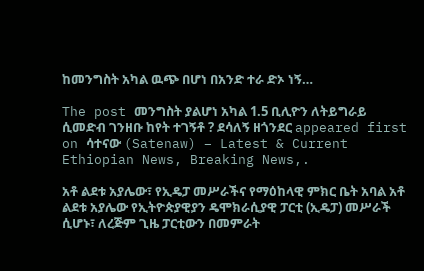ከመንግስት አካል ዉጭ በሆነ በአንድ ተራ ድኦ ነኝ…

The post መንግስት ያልሆነ አካል 1.5 ቢሊዮን ለትይግራይ ሲመድብ ገንዘቡ ከየት ተገኝቶ ? ደሳለኝ ዘጎንደር appeared first on ሳተናው (Satenaw) – Latest & Current Ethiopian News, Breaking News,.

አቶ ልደቱ አያሌው፣ የኢዴፓ መሥራችና የማዕከላዊ ምክር ቤት አባል አቶ ልደቱ አያሌው የኢትዮጵያዊያን ዴሞክራሲያዊ ፓርቲ (ኢዴፓ) መሥራች ሲሆኑ፣ ለረጅም ጊዜ ፓርቲውን በመምራት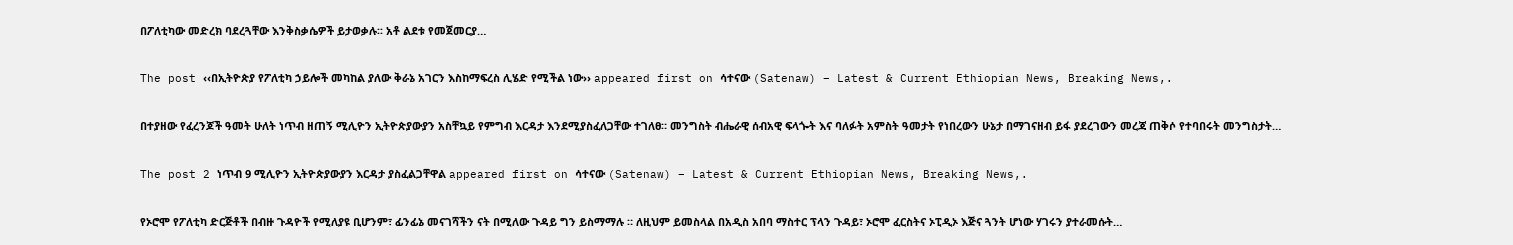በፖለቲካው መድረክ ባደረጓቸው እንቅስቃሴዎች ይታወቃሉ፡፡ አቶ ልደቱ የመጀመርያ…

The post ‹‹በኢትዮጵያ የፖለቲካ ኃይሎች መካከል ያለው ቅራኔ አገርን እስከማፍረስ ሊሄድ የሚችል ነው›› appeared first on ሳተናው (Satenaw) – Latest & Current Ethiopian News, Breaking News,.

በተያዘው የፈረንጆች ዓመት ሁለት ነጥብ ዘጠኝ ሚሊዮን ኢትዮጵያውያን አስቸኳይ የምግብ እርዳታ እንደሚያስፈለጋቸው ተገለፀ። መንግስት ብሔራዊ ሰብአዊ ፍላጐት እና ባለፉት አምስት ዓመታት የነበረውን ሁኔታ በማገናዘብ ይፋ ያደረገውን መረጃ ጠቅሶ የተባበሩት መንግስታት…

The post 2 ነጥብ 9 ሚሊዮን ኢትዮጵያውያን እርዳታ ያስፈልጋቸዋል appeared first on ሳተናው (Satenaw) – Latest & Current Ethiopian News, Breaking News,.

የኦሮሞ የፖለቲካ ድርጅቶች በብዙ ጉዳዮች የሚለያዩ ቢሆንም፣ ፊንፊኔ መናገሻችን ናት በሚለው ጉዳይ ግን ይስማማሉ ። ለዚህም ይመስላል በአዲስ አበባ ማስተር ፕላን ጉዳይ፣ ኦሮሞ ፈርስትና ኦፒዲኦ እጅና ጓንት ሆነው ሃገሩን ያተራመሱት…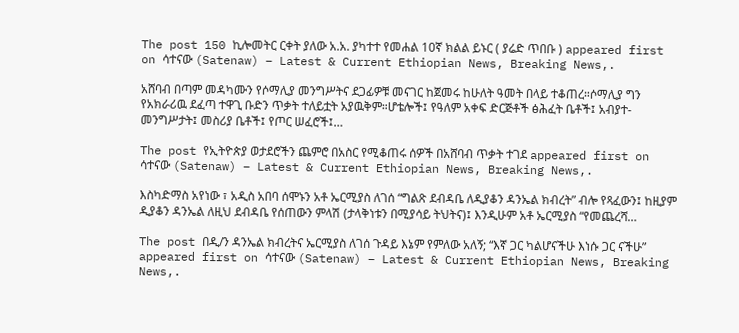The post 150 ኪሎመትር ርቀት ያለው አ.አ. ያካተተ የመሐል 10ኛ ክልል ይኑር ( ያሬድ ጥበቡ ) appeared first on ሳተናው (Satenaw) – Latest & Current Ethiopian News, Breaking News,.

አሸባብ በጣም መዳካሙን የሶማሊያ መንግሥትና ደጋፊዎቹ መናገር ከጀመሩ ከሁለት ዓመት በላይ ተቆጠረ።ሶማሊያ ግን የአክራሪዉ ደፈጣ ተዋጊ ቡድን ጥቃት ተለይቷት አያዉቅም።ሆቴሎች፤ የዓለም አቀፍ ድርጅቶች ፅሕፈት ቤቶች፤ አብያተ-መንግሥታት፤ መስሪያ ቤቶች፤ የጦር ሠፈሮች፤…

The post የኢትዮጵያ ወታደሮችን ጨምሮ በአስር የሚቆጠሩ ሰዎች በአሸባብ ጥቃት ተገደ appeared first on ሳተናው (Satenaw) – Latest & Current Ethiopian News, Breaking News,.

እስካድማስ አየነው ፣ አዲስ አበባ ሰሞኑን አቶ ኤርሚያስ ለገሰ “ግልጽ ደብዳቤ ለዲያቆን ዳንኤል ክብረት” ብሎ የጻፈውን፤ ከዚያም ዲያቆን ዳንኤል ለዚህ ደብዳቤ የሰጠውን ምላሽ (ታላቅነቱን በሚያሳይ ትህትና)፤ እንዲሁም አቶ ኤርሚያስ “የመጨረሻ…

The post በዲ/ን ዳንኤል ክብረትና ኤርሚያስ ለገሰ ጉዳይ እኔም የምለው አለኝ; “እኛ ጋር ካልሆናችሁ እነሱ ጋር ናችሁ” appeared first on ሳተናው (Satenaw) – Latest & Current Ethiopian News, Breaking News,.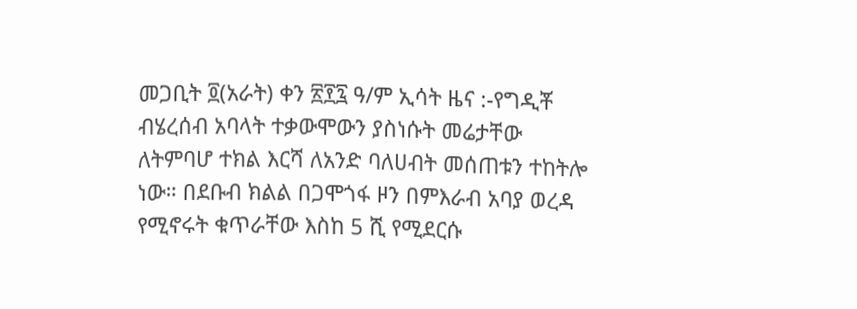መጋቢት ፬(አራት) ቀን ፳፻፯ ዓ/ም ኢሳት ዜና :-የግዲቾ ብሄረሰብ አባላት ተቃውሞውን ያስነሱት መሬታቸው ለትምባሆ ተክል እርሻ ለአንድ ባለሀብት መሰጠቱን ተከትሎ ነው። በደቡብ ክልል በጋሞጎፋ ዞን በምእራብ አባያ ወረዳ የሚኖሩት ቁጥራቸው እስከ 5 ሺ የሚደርሱ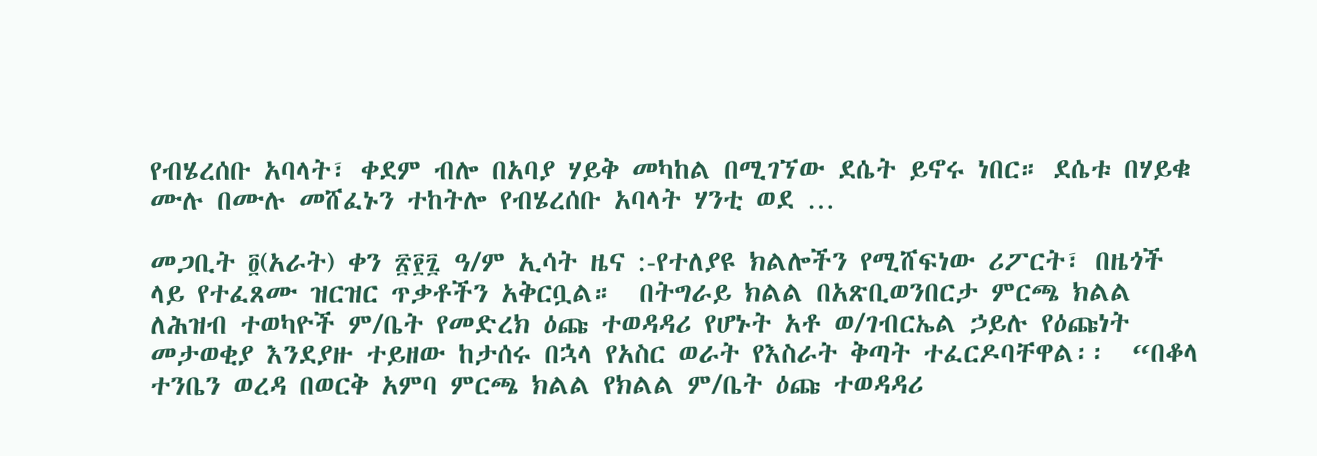የብሄረሰቡ አባላት፣ ቀደም ብሎ በአባያ ሃይቅ መካከል በሚገኘው ደሴት ይኖሩ ነበር። ደሴቱ በሃይቁ ሙሉ በሙሉ መሸፈኑን ተከትሎ የብሄረሰቡ አባላት ሃንቲ ወደ …

መጋቢት ፬(አራት) ቀን ፳፻፯ ዓ/ም ኢሳት ዜና :-የተለያዩ ክልሎችን የሚሸፍነው ሪፖርት፣ በዜጎች ላይ የተፈጸሙ ዝርዝር ጥቃቶችን አቅርቧል።  በትግራይ ክልል በአጽቢወንበርታ ምርጫ ክልል ለሕዝብ ተወካዮች ም/ቤት የመድረክ ዕጩ ተወዳዳሪ የሆኑት አቶ ወ/ገብርኤል ኃይሉ የዕጩነት መታወቂያ እንደያዙ ተይዘው ከታሰሩ በኋላ የአስር ወራት የእስራት ቅጣት ተፈርዶባቸዋል፡፡  “በቆላ ተንቤን ወረዳ በወርቅ አምባ ምርጫ ክልል የክልል ም/ቤት ዕጩ ተወዳዳሪ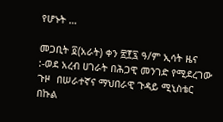የሆኑት …

መጋቢት ፬(አራት) ቀን ፳፻፯ ዓ/ም ኢሳት ዜና :-ወደ አረብ ሀገራት በሕጋዊ መንገድ የሚደረገው ጉዞ  በሠራተኛና ማህበራዊ ጉዳይ ሚኒስቴር በኩል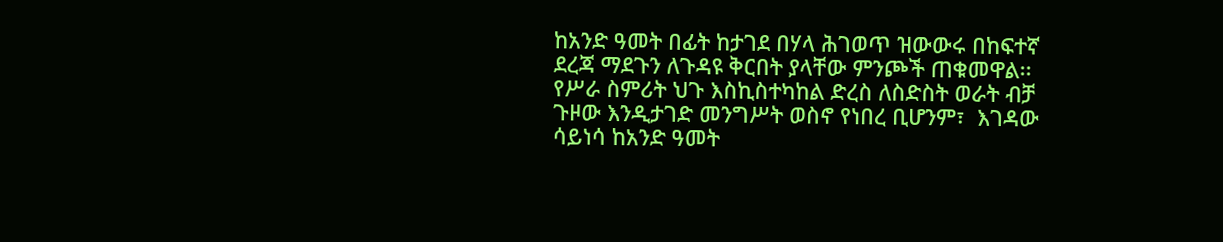ከአንድ ዓመት በፊት ከታገደ በሃላ ሕገወጥ ዝውውሩ በከፍተኛ ደረጃ ማደጉን ለጉዳዩ ቅርበት ያላቸው ምንጮች ጠቁመዋል፡፡ የሥራ ስምሪት ህጉ እስኪስተካከል ድረስ ለስድስት ወራት ብቻ ጉዞው እንዲታገድ መንግሥት ወስኖ የነበረ ቢሆንም፣  እገዳው  ሳይነሳ ከአንድ ዓመት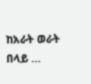ከአራት ወራት በላይ …